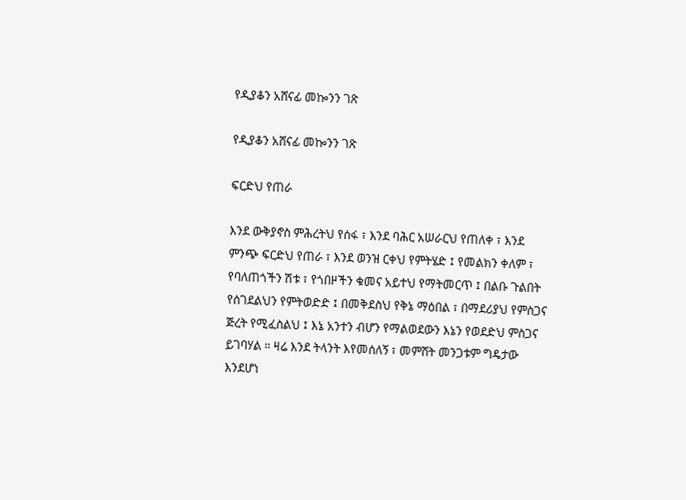የዲያቆን አሸናፊ መኰንን ገጽ

የዲያቆን አሸናፊ መኰንን ገጽ

ፍርድህ የጠራ

እንደ ውቅያኖስ ምሕረትህ የሰፋ ፣ እንደ ባሕር አሠራርህ የጠለቀ ፣ እንደ ምንጭ ፍርድህ የጠራ ፣ እንደ ወንዝ ርቀህ የምትሄድ ፤ የመልክን ቀለም ፣ የባለጠጎችን ሽቱ ፣ የጎበዞችን ቁመና አይተህ የማትመርጥ ፤ በልቡ ጉልበት የሰገደልህን የምትወድድ ፤ በመቅደስህ የቅኔ ማዕበል ፣ በማደሪያህ የምስጋና ጅረት የሚፈስልህ ፤ እኔ አንተን ብሆን የማልወደውን እኔን የወደድህ ምስጋና ይገባሃል ። ዛሬ እንደ ትላንት እየመሰለኝ ፣ መምሸት መንጋቱም ግዴታው እንደሆነ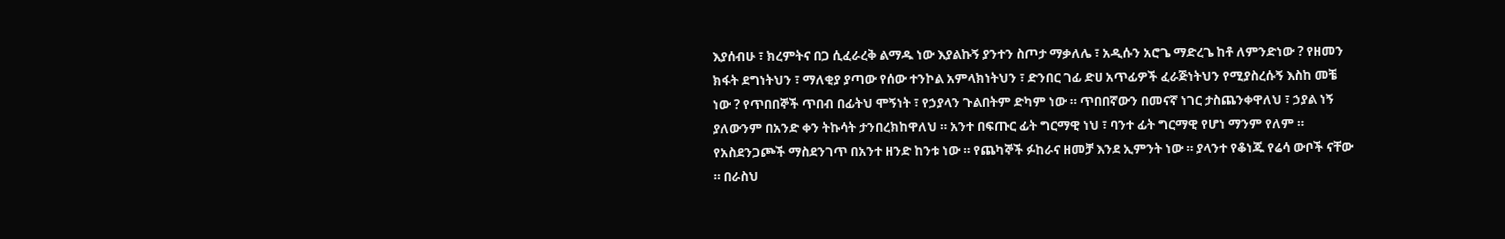እያሰብሁ ፣ ክረምትና በጋ ሲፈራረቅ ልማዱ ነው እያልኩኝ ያንተን ስጦታ ማቃለሌ ፣ አዲሱን አሮጌ ማድረጌ ከቶ ለምንድነው ? የዘመን ክፋት ደግነትህን ፣ ማለቂያ ያጣው የሰው ተንኮል አምላክነትህን ፣ ድንበር ገፊ ድሀ አጥፊዎች ፈራጅነትህን የሚያስረሱኝ እስከ መቼ ነው ? የጥበበኞች ጥበብ በፊትህ ሞኝነት ፣ የኃያላን ጉልበትም ድካም ነው ። ጥበበኛውን በመናኛ ነገር ታስጨንቀዋለህ ፣ ኃያል ነኝ ያለውንም በአንድ ቀን ትኩሳት ታንበረክከዋለህ ። አንተ በፍጡር ፊት ግርማዊ ነህ ፣ ባንተ ፊት ግርማዊ የሆነ ማንም የለም ። የአስደንጋጮች ማስደንገጥ በአንተ ዘንድ ከንቱ ነው ። የጨካኞች ፉከራና ዘመቻ እንደ ኢምንት ነው ። ያላንተ የቆነጁ የሬሳ ውቦች ናቸው ። በራስህ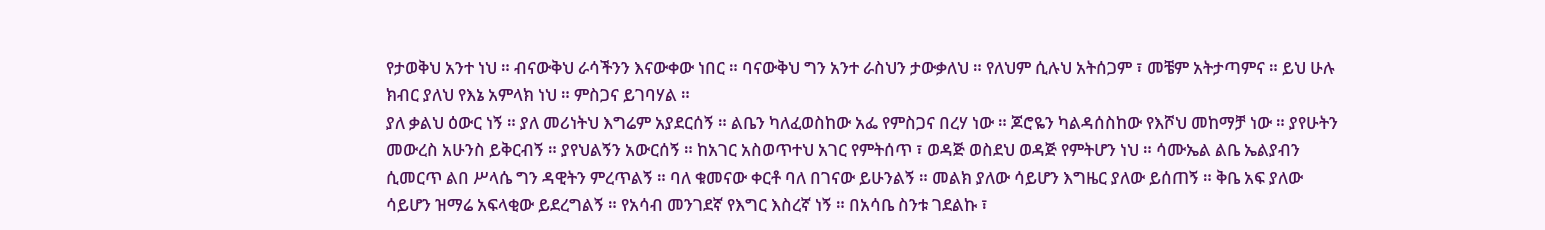የታወቅህ አንተ ነህ ። ብናውቅህ ራሳችንን እናውቀው ነበር ። ባናውቅህ ግን አንተ ራስህን ታውቃለህ ። የለህም ሲሉህ አትሰጋም ፣ መቼም አትታጣምና ። ይህ ሁሉ ክብር ያለህ የእኔ አምላክ ነህ ። ምስጋና ይገባሃል ።
ያለ ቃልህ ዕውር ነኝ ። ያለ መሪነትህ እግሬም አያደርሰኝ ። ልቤን ካለፈወስከው አፌ የምስጋና በረሃ ነው ። ጆሮዬን ካልዳሰስከው የእሾህ መከማቻ ነው ። ያየሁትን መውረስ አሁንስ ይቅርብኝ ። ያየህልኝን አውርሰኝ ። ከአገር አስወጥተህ አገር የምትሰጥ ፣ ወዳጅ ወስደህ ወዳጅ የምትሆን ነህ ። ሳሙኤል ልቤ ኤልያብን ሲመርጥ ልበ ሥላሴ ግን ዳዊትን ምረጥልኝ ። ባለ ቁመናው ቀርቶ ባለ በገናው ይሁንልኝ ። መልክ ያለው ሳይሆን እግዜር ያለው ይሰጠኝ ። ቅቤ አፍ ያለው ሳይሆን ዝማሬ አፍላቂው ይደረግልኝ ። የአሳብ መንገደኛ የእግር እስረኛ ነኝ ። በአሳቤ ስንቱ ገደልኩ ፣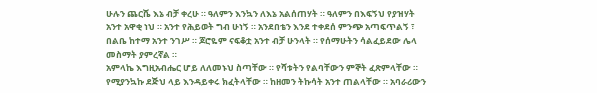ሁሉን ጨርሼ እኔ ብቻ ቀረሁ ። ዓለምን እንኳን ለእኔ አልሰጠሃት ። ዓለምን በእፍኝህ የያዝሃት አንተ አዋቂ ነህ ። አንተ የሕይወት ግብ ሁነኝ ። አንደበቴን እንደ ተቀደሰ ምንጭ አጣፍጥልኝ ፣ በልቤ ከተማ አንተ ንገሥ ። ጆሮዬም ናፍቆቷ አንተ ብቻ ሁንላት ። የሰማሁትን ሳልፈይደው ሌላ መስማት ያምረኛል ።
አምላኬ እግዚአብሔር ሆይ ለለመኑህ ስጣቸው ። የሻቱትን የልባቸውን ምኞት ፈጽምላቸው ። የሚያንኳኩ ደጅህ ላይ እንዳይቀሩ ክፈትላቸው ። ከዘመን ትኩሳት አንተ ጠልላቸው ። አባራሪውን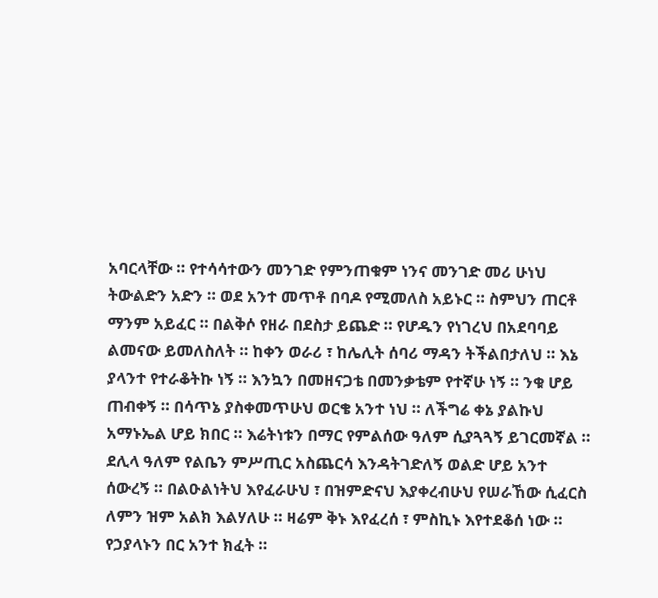አባርላቸው ። የተሳሳተውን መንገድ የምንጠቁም ነንና መንገድ መሪ ሁነህ ትውልድን አድን ። ወደ አንተ መጥቶ በባዶ የሚመለስ አይኑር ። ስምህን ጠርቶ ማንም አይፈር ። በልቅሶ የዘራ በደስታ ይጨድ ። የሆዱን የነገረህ በአደባባይ ልመናው ይመለስለት ። ከቀን ወራሪ ፣ ከሌሊት ሰባሪ ማዳን ትችልበታለህ ። እኔ ያላንተ የተራቆትኩ ነኝ ። እንኳን በመዘናጋቴ በመንቃቴም የተኛሁ ነኝ ። ንቁ ሆይ ጠብቀኝ ። በሳጥኔ ያስቀመጥሁህ ወርቄ አንተ ነህ ። ለችግሬ ቀኔ ያልኩህ አማኑኤል ሆይ ክበር ። እሬትነቱን በማር የምልሰው ዓለም ሲያጓጓኝ ይገርመኛል ። ደሊላ ዓለም የልቤን ምሥጢር አስጨርሳ እንዳትገድለኝ ወልድ ሆይ አንተ ሰውረኝ ። በልዑልነትህ እየፈራሁህ ፣ በዝምድናህ እያቀረብሁህ የሠራኸው ሲፈርስ ለምን ዝም አልክ እልሃለሁ ። ዛሬም ቅኑ እየፈረሰ ፣ ምስኪኑ እየተደቆሰ ነው ። የኃያላኑን በር አንተ ክፈት ።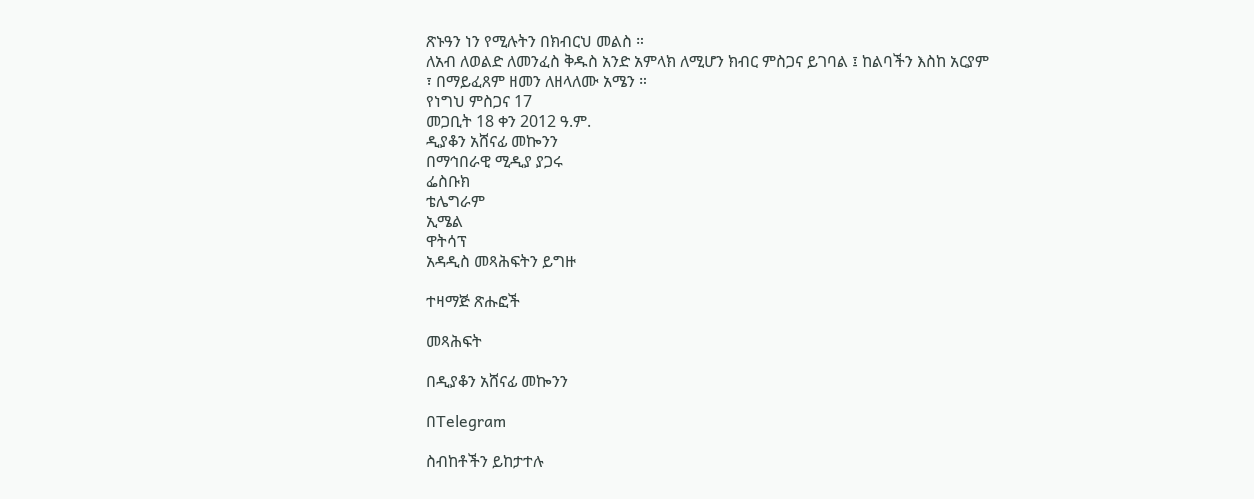ጽኑዓን ነን የሚሉትን በክብርህ መልስ ።
ለአብ ለወልድ ለመንፈስ ቅዱስ አንድ አምላክ ለሚሆን ክብር ምስጋና ይገባል ፤ ከልባችን እስከ አርያም ፣ በማይፈጸም ዘመን ለዘላለሙ አሜን ።
የነግህ ምስጋና 17
መጋቢት 18 ቀን 2012 ዓ.ም.
ዲያቆን አሸናፊ መኰንን
በማኅበራዊ ሚዲያ ያጋሩ
ፌስቡክ
ቴሌግራም
ኢሜል
ዋትሳፕ
አዳዲስ መጻሕፍትን ይግዙ

ተዛማጅ ጽሑፎች

መጻሕፍት

በዲያቆን አሸናፊ መኰንን

በTelegram

ስብከቶችን ይከታተሉ